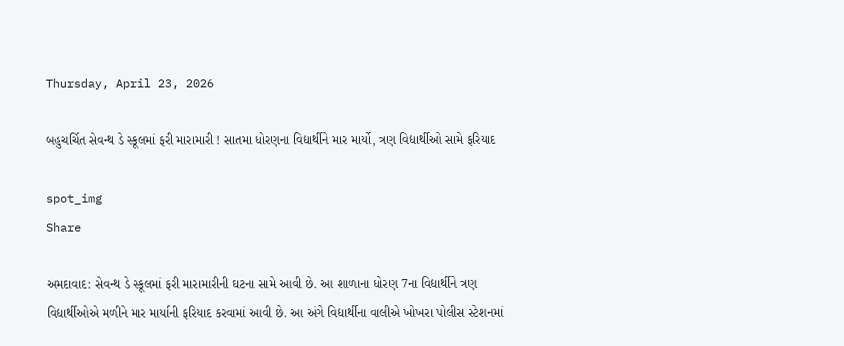Thursday, April 23, 2026

બહુચર્ચિત સેવન્થ ડે સ્કૂલમાં ફરી મારામારી ! સાતમા ધોરણના વિદ્યાર્થીને માર માર્યો, ત્રણ વિદ્યાર્થીઓ સામે ફરિયાદ

spot_img
Share

અમદાવાદ: સેવન્થ ડે સ્કૂલમાં ફરી મારામારીની ઘટના સામે આવી છે. આ શાળાના ધોરણ 7ના વિદ્યાર્થીને ત્રણ વિદ્યાર્થીઓએ મળીને માર માર્યાની ફરિયાદ કરવામાં આવી છે. આ અંગે વિદ્યાર્થીના વાલીએ ખોખરા પોલીસ સ્ટેશનમાં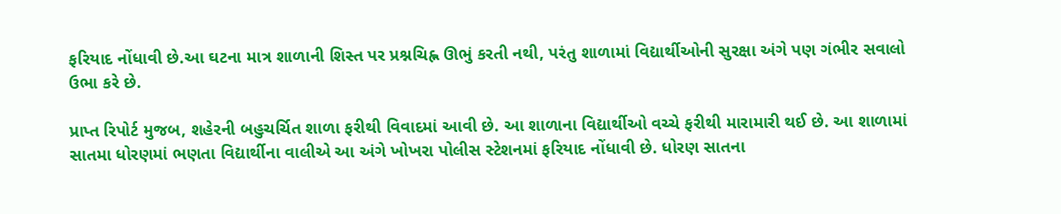ફરિયાદ નોંધાવી છે.આ ઘટના માત્ર શાળાની શિસ્ત પર પ્રશ્નચિહ્ન ઊભું કરતી નથી, પરંતુ શાળામાં વિદ્યાર્થીઓની સુરક્ષા અંગે પણ ગંભીર સવાલો ઉભા કરે છે.

પ્રાપ્ત રિપોર્ટ મુજબ, શહેરની બહુચર્ચિત શાળા ફરીથી વિવાદમાં આવી છે. આ શાળાના વિદ્યાર્થીઓ વચ્ચે ફરીથી મારામારી થઈ છે. આ શાળામાં સાતમા ધોરણમાં ભણતા વિદ્યાર્થીના વાલીએ આ અંગે ખોખરા પોલીસ સ્ટેશનમાં ફરિયાદ નોંધાવી છે. ધોરણ સાતના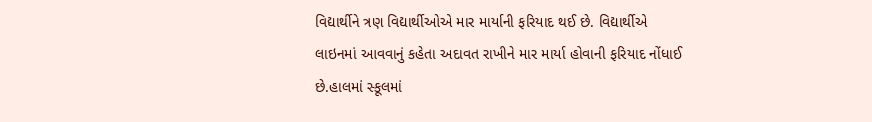વિદ્યાર્થીને ત્રણ વિદ્યાર્થીઓએ માર માર્યાની ફરિયાદ થઈ છે. વિદ્યાર્થીએ લાઇનમાં આવવાનું કહેતા અદાવત રાખીને માર માર્યા હોવાની ફરિયાદ નોંધાઈ છે.હાલમાં સ્કૂલમાં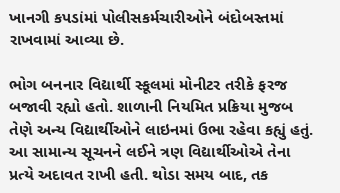ખાનગી કપડાંમાં પોલીસકર્મચારીઓને બંદોબસ્તમાં રાખવામાં આવ્યા છે.

ભોગ બનનાર વિદ્યાર્થી સ્કૂલમાં મોનીટર તરીકે ફરજ બજાવી રહ્યો હતો. શાળાની નિયમિત પ્રક્રિયા મુજબ તેણે અન્ય વિદ્યાર્થીઓને લાઇનમાં ઉભા રહેવા કહ્યું હતું. આ સામાન્ય સૂચનને લઈને ત્રણ વિદ્યાર્થીઓએ તેના પ્રત્યે અદાવત રાખી હતી. થોડા સમય બાદ, તક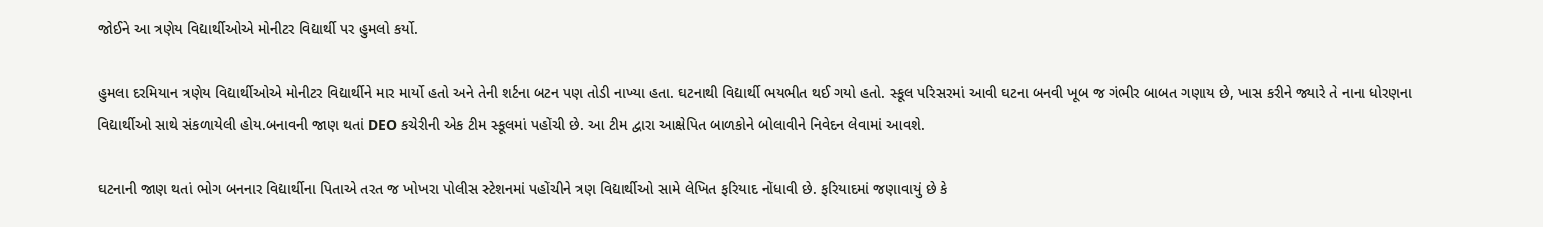જોઈને આ ત્રણેય વિદ્યાર્થીઓએ મોનીટર વિદ્યાર્થી પર હુમલો કર્યો.

હુમલા દરમિયાન ત્રણેય વિદ્યાર્થીઓએ મોનીટર વિદ્યાર્થીને માર માર્યો હતો અને તેની શર્ટના બટન પણ તોડી નાખ્યા હતા. ઘટનાથી વિદ્યાર્થી ભયભીત થઈ ગયો હતો. સ્કૂલ પરિસરમાં આવી ઘટના બનવી ખૂબ જ ગંભીર બાબત ગણાય છે, ખાસ કરીને જ્યારે તે નાના ધોરણના વિદ્યાર્થીઓ સાથે સંકળાયેલી હોય.બનાવની જાણ થતાં DEO કચેરીની એક ટીમ સ્કૂલમાં પહોંચી છે. આ ટીમ દ્વારા આક્ષેપિત બાળકોને બોલાવીને નિવેદન લેવામાં આવશે.

ઘટનાની જાણ થતાં ભોગ બનનાર વિદ્યાર્થીના પિતાએ તરત જ ખોખરા પોલીસ સ્ટેશનમાં પહોંચીને ત્રણ વિદ્યાર્થીઓ સામે લેખિત ફરિયાદ નોંધાવી છે. ફરિયાદમાં જણાવાયું છે કે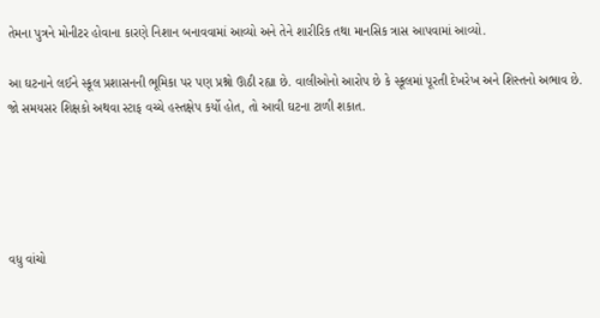તેમના પુત્રને મોનીટર હોવાના કારણે નિશાન બનાવવામાં આવ્યો અને તેને શારીરિક તથા માનસિક ત્રાસ આપવામાં આવ્યો.

આ ઘટનાને લઈને સ્કૂલ પ્રશાસનની ભૂમિકા પર પણ પ્રશ્નો ઊઠી રહ્યા છે. વાલીઓનો આરોપ છે કે સ્કૂલમાં પૂરતી દેખરેખ અને શિસ્તનો અભાવ છે. જો સમયસર શિક્ષકો અથવા સ્ટાફ વચ્ચે હસ્તક્ષેપ કર્યો હોત, તો આવી ઘટના ટાળી શકાત.





વધુ વાંચો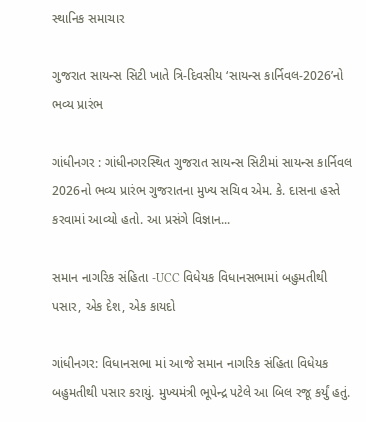સ્થાનિક સમાચાર

ગુજરાત સાયન્સ સિટી ખાતે ત્રિ-દિવસીય ‘સાયન્સ કાર્નિવલ-2026’નો ભવ્ય પ્રારંભ

ગાંધીનગર : ગાંધીનગરસ્થિત ગુજરાત સાયન્સ સિટીમાં સાયન્સ કાર્નિવલ 2026નો ભવ્ય પ્રારંભ ગુજરાતના મુખ્ય સચિવ એમ. કે. દાસના હસ્તે કરવામાં આવ્યો હતો. આ પ્રસંગે વિજ્ઞાન...

સમાન નાગરિક સંહિતા -UCC વિધેયક વિધાનસભામાં બહુમતીથી પસાર, એક દેશ, એક કાયદો

ગાંધીનગર: વિધાનસભા માં આજે સમાન નાગરિક સંહિતા વિધેયક બહુમતીથી પસાર કરાયું. મુખ્યમંત્રી ભૂપેન્દ્ર પટેલે આ બિલ રજૂ કર્યું હતું.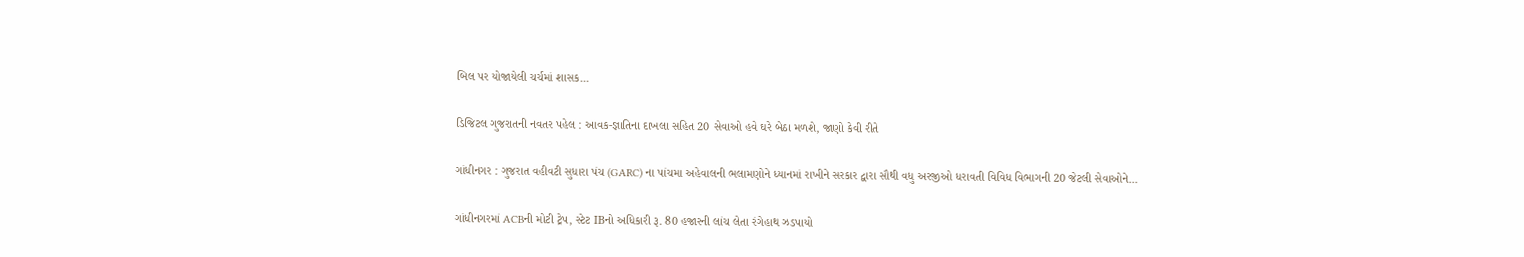બિલ પર યોજાયેલી ચર્ચમાં શાસક...

ડિજિટલ ગુજરાતની નવતર પહેલ : આવક-જ્ઞાતિના દાખલા સહિત 20 સેવાઓ હવે ઘરે બેઠા મળશે, જાણો કેવી રીતે

ગાંધીનગર : ગુજરાત વહીવટી સુધારા પંચ (GARC) ના પાંચમા અહેવાલની ભલામણોને ધ્યાનમાં રાખીને સરકાર દ્વારા સૌથી વધુ અરજીઓ ધરાવતી વિવિધ વિભાગની 20 જેટલી સેવાઓને...

ગાંધીનગરમાં ACBની મોટી ટ્રેપ, સ્ટેટ IBનો અધિકારી રૂ. 80 હજારની લાંચ લેતા રંગેહાથ ઝડપાયો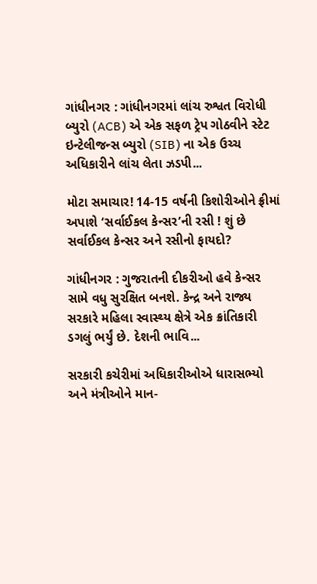ગાંધીનગર : ગાંધીનગરમાં લાંચ રુશ્વત વિરોધી બ્યુરો (ACB) એ એક સફળ ટ્રેપ ગોઠવીને સ્ટેટ ઇન્ટેલીજન્સ બ્યુરો (SIB) ના એક ઉચ્ચ અધિકારીને લાંચ લેતા ઝડપી...

મોટા સમાચાર! 14-15 વર્ષની કિશોરીઓને ફ્રીમાં અપાશે ‘સર્વાઈકલ કેન્સર’ની રસી ! શું છે સર્વાઈકલ કેન્સર અને રસીનો ફાયદો?

ગાંધીનગર : ગુજરાતની દીકરીઓ હવે કેન્સર સામે વધુ સુરક્ષિત બનશે. કેન્દ્ર અને રાજ્ય સરકારે મહિલા સ્વાસ્થ્ય ક્ષેત્રે એક ક્રાંતિકારી ડગલું ભર્યું છે. દેશની ભાવિ...

સરકારી કચેરીમાં અધિકારીઓએ ધારાસભ્યો અને મંત્રીઓને માન-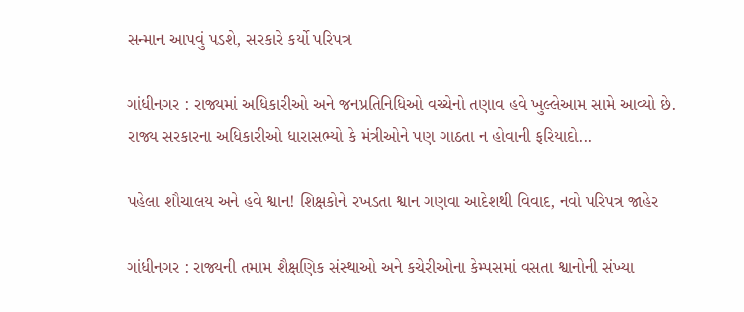સન્માન આપવું પડશે, સરકારે કર્યો પરિપત્ર

ગાંધીનગર : રાજ્યમાં અધિકારીઓ અને જનપ્રતિનિધિઓ વચ્ચેનો તણાવ હવે ખુલ્લેઆમ સામે આવ્યો છે. રાજ્ય સરકારના અધિકારીઓ ધારાસભ્યો કે મંત્રીઓને પણ ગાઠતા ન હોવાની ફરિયાદો...

પહેલા શૌચાલય અને હવે શ્વાન! શિક્ષકોને રખડતા શ્વાન ગણવા આદેશથી વિવાદ, નવો પરિપત્ર જાહેર

ગાંધીનગર : રાજ્યની તમામ શૈક્ષણિક સંસ્થાઓ અને કચેરીઓના કેમ્પસમાં વસતા શ્વાનોની સંખ્યા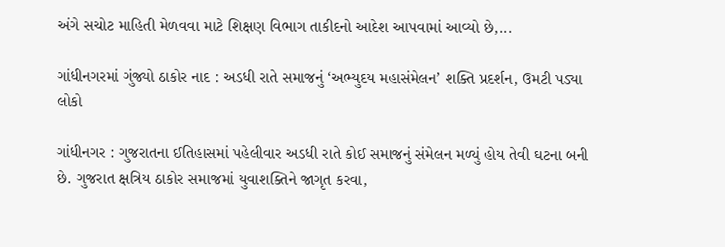અંગે સચોટ માહિતી મેળવવા માટે શિક્ષણ વિભાગ તાકીદનો આદેશ આપવામાં આવ્યો છે,...

ગાંધીનગરમાં ગુંજ્યો ઠાકોર નાદ : અડધી રાતે સમાજનું ‘અભ્યુદય મહાસંમેલન’ શક્તિ પ્રદર્શન, ઉમટી પડ્યા લોકો

ગાંધીનગર : ગુજરાતના ઈતિહાસમાં પહેલીવાર અડધી રાતે કોઈ સમાજનું સંમેલન મળ્યું હોય તેવી ઘટના બની છે. ગુજરાત ક્ષત્રિય ઠાકોર સમાજમાં યુવાશક્તિને જાગૃત કરવા,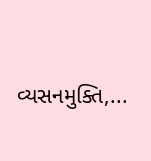વ્યસનમુક્તિ,...